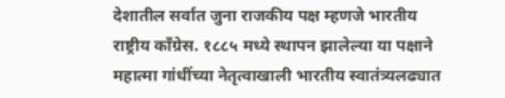देशातील सर्वात जुना राजकीय पक्ष म्हणजे भारतीय राष्ट्रीय काँग्रेस. १८८५ मध्ये स्थापन झालेल्या या पक्षाने महात्मा गांधींच्या नेतृत्वाखाली भारतीय स्वातंत्र्यलढ्यात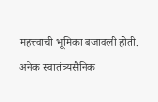महत्त्वाची भूमिका बजावली होती. अनेक स्वातंत्र्यसैनिक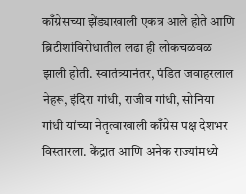काँग्रेसच्या झेंड्याखाली एकत्र आले होते आणि ब्रिटीशांविरोधातील लढा ही लोकचळवळ झाली होती. स्वातंत्र्यानंतर, पंडित जवाहरलाल नेहरू, इंदिरा गांधी, राजीव गांधी, सोनिया गांधी यांच्या नेतृत्वाखाली काँग्रेस पक्ष देशभर विस्तारला. केंद्रात आणि अनेक राज्यांमध्ये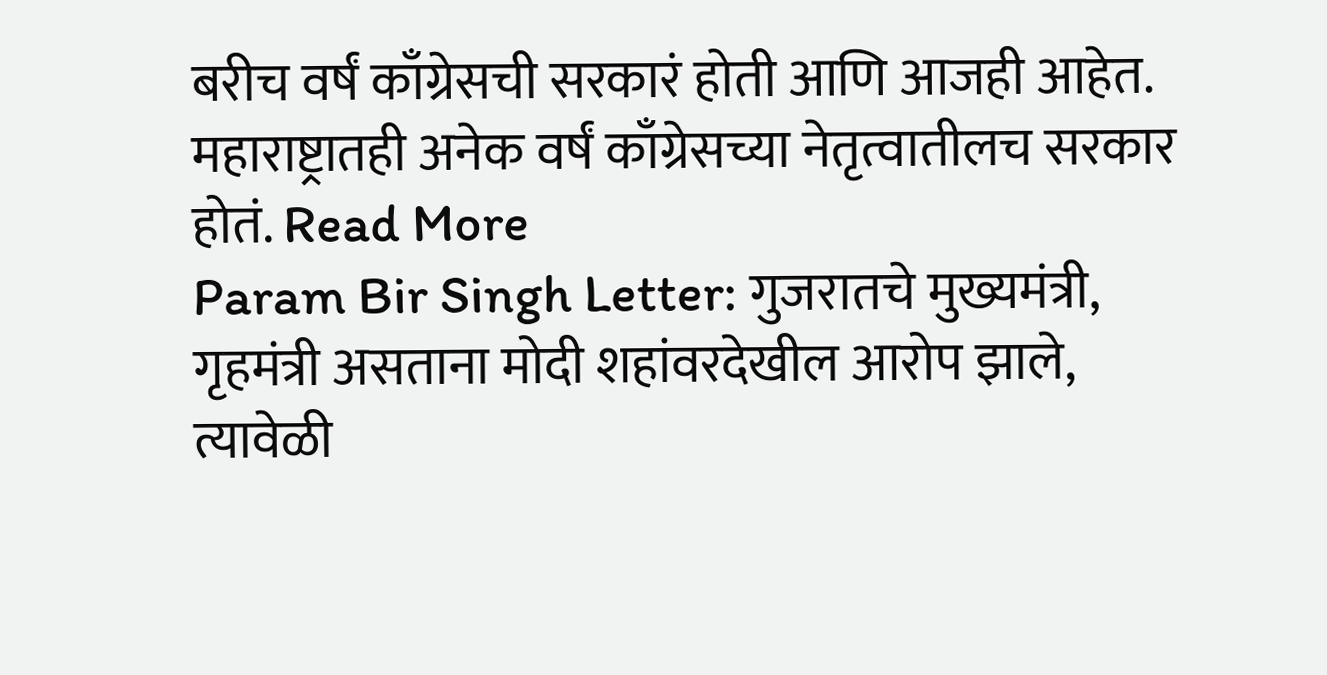बरीच वर्षं काँग्रेसची सरकारं होती आणि आजही आहेत. महाराष्ट्रातही अनेक वर्षं काँग्रेसच्या नेतृत्वातीलच सरकार होतं. Read More
Param Bir Singh Letter: गुजरातचे मुख्यमंत्री, गृहमंत्री असताना मोदी शहांवरदेखील आरोप झाले, त्यावेळी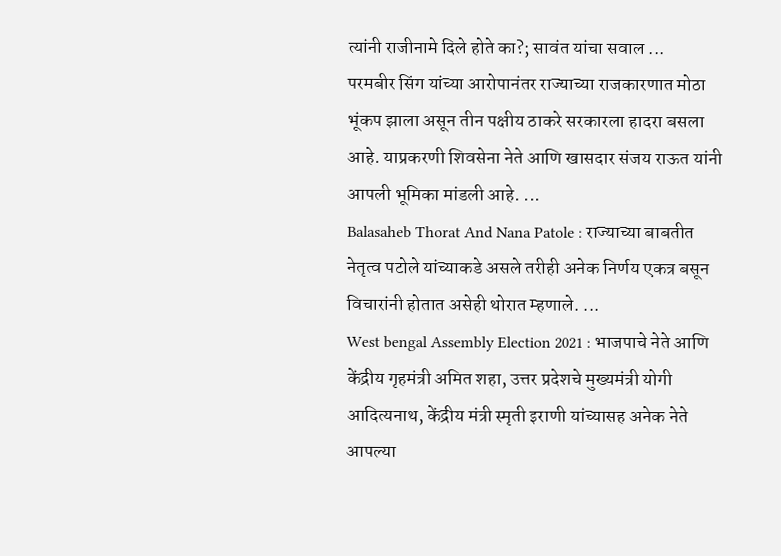त्यांनी राजीनामे दिले होते का?; सावंत यांचा सवाल ...
परमबीर सिंग यांच्या आरोपानंतर राज्याच्या राजकारणात मोठा भूंकप झाला असून तीन पक्षीय ठाकरे सरकारला हादरा बसला आहे. याप्रकरणी शिवसेना नेते आणि खासदार संजय राऊत यांनी आपली भूमिका मांडली आहे. ...
Balasaheb Thorat And Nana Patole : राज्याच्या बाबतीत नेतृत्व पटोले यांच्याकडे असले तरीही अनेक निर्णय एकत्र बसून विचारांनी होतात असेही थोरात म्हणाले. ...
West bengal Assembly Election 2021 : भाजपाचे नेते आणि केंद्रीय गृहमंत्री अमित शहा, उत्तर प्रदेशचे मुख्यमंत्री योगी आदित्यनाथ, केंद्रीय मंत्री स्मृती इराणी यांच्यासह अनेक नेते आपल्या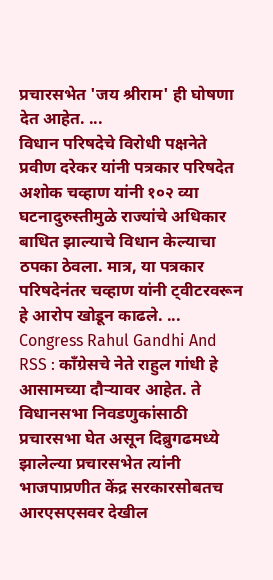प्रचारसभेत 'जय श्रीराम' ही घोषणा देत आहेत. ...
विधान परिषदेचे विरोधी पक्षनेते प्रवीण दरेकर यांनी पत्रकार परिषदेत अशोक चव्हाण यांनी १०२ व्या घटनादुरुस्तीमुळे राज्यांचे अधिकार बाधित झाल्याचे विधान केल्याचा ठपका ठेवला. मात्र, या पत्रकार परिषदेनंतर चव्हाण यांनी ट्वीटरवरून हे आरोप खोडून काढले. ...
Congress Rahul Gandhi And RSS : काँग्रेसचे नेते राहुल गांधी हे आसामच्या दौऱ्यावर आहेत. ते विधानसभा निवडणुकांसाठी प्रचारसभा घेत असून दिब्रुगढमध्ये झालेल्या प्रचारसभेत त्यांनी भाजपाप्रणीत केंद्र सरकारसोबतच आरएसएसवर देखील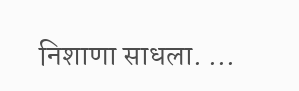निशाणा साधला. ...